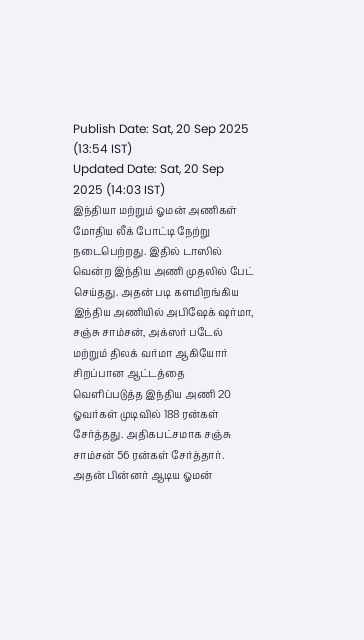Publish Date: Sat, 20 Sep 2025 (13:54 IST)
Updated Date: Sat, 20 Sep 2025 (14:03 IST)
இந்தியா மற்றும் ஓமன் அணிகள் மோதிய லீக் போட்டி நேற்று நடைபெற்றது. இதில் டாஸில் வென்ற இந்திய அணி முதலில் பேட் செய்தது. அதன் படி களமிறங்கிய இந்திய அணியில் அபிஷேக் ஷர்மா, சஞ்சு சாம்சன், அக்ஸர் படேல் மற்றும் திலக் வர்மா ஆகியோர் சிறப்பான ஆட்டத்தை வெளிப்படுத்த இந்திய அணி 20 ஓவர்கள் முடிவில் 188 ரன்கள் சேர்த்தது. அதிகபட்சமாக சஞ்சு சாம்சன் 56 ரன்கள் சேர்த்தார்.
அதன் பின்னர் ஆடிய ஓமன்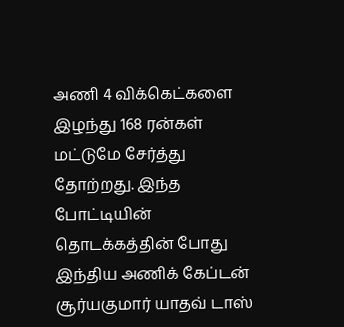அணி 4 விக்கெட்களை இழந்து 168 ரன்கள் மட்டுமே சேர்த்து தோற்றது. இந்த போட்டியின் தொடக்கத்தின் போது இந்திய அணிக் கேப்டன் சூர்யகுமார் யாதவ் டாஸ்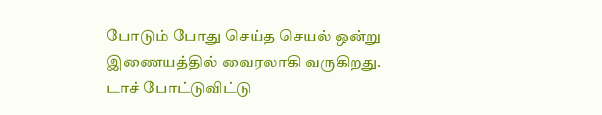போடும் போது செய்த செயல் ஒன்று இணையத்தில் வைரலாகி வருகிறது.
டாச் போட்டுவிட்டு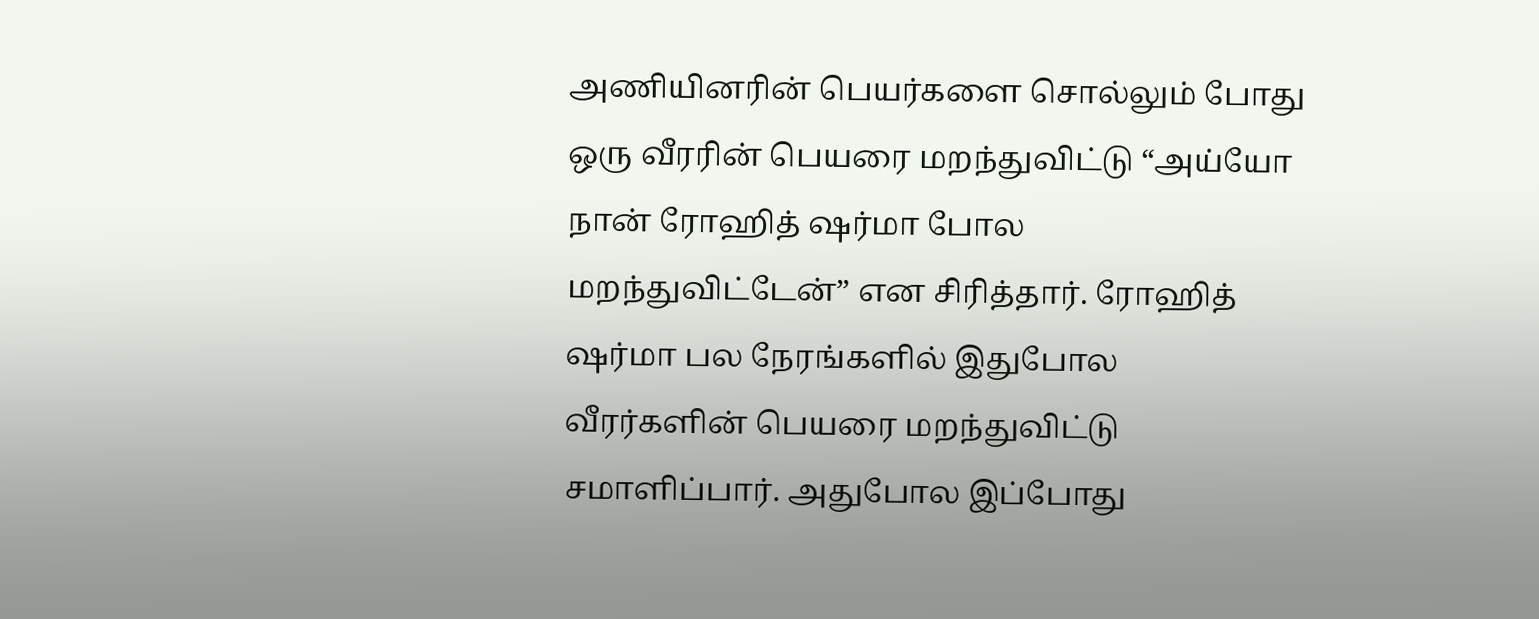அணியினரின் பெயர்களை சொல்லும் போது ஒரு வீரரின் பெயரை மறந்துவிட்டு “அய்யோ நான் ரோஹித் ஷர்மா போல மறந்துவிட்டேன்” என சிரித்தார். ரோஹித் ஷர்மா பல நேரங்களில் இதுபோல வீரர்களின் பெயரை மறந்துவிட்டு சமாளிப்பார். அதுபோல இப்போது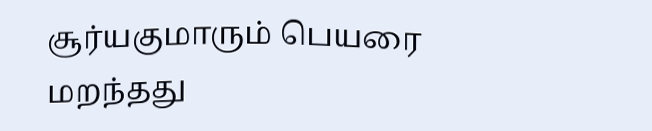சூர்யகுமாரும் பெயரை மறந்தது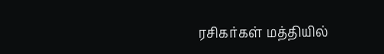ரசிகர்கள் மத்தியில்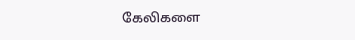கேலிகளை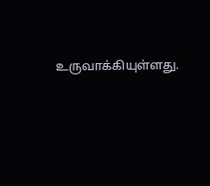உருவாக்கியுள்ளது.